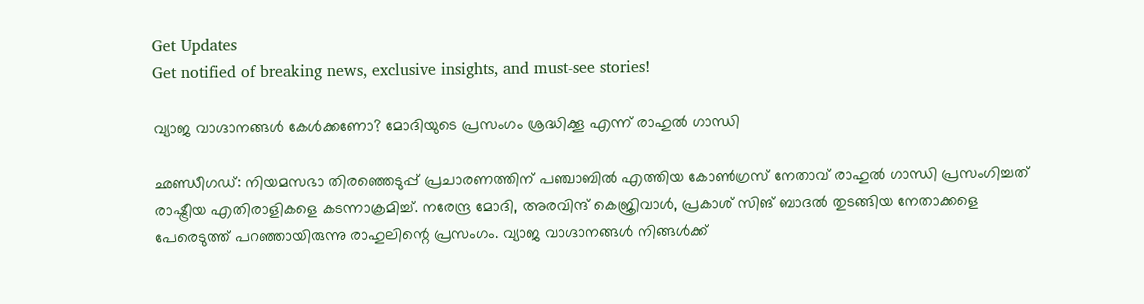Get Updates
Get notified of breaking news, exclusive insights, and must-see stories!

വ്യാജ വാഗ്ദാനങ്ങള്‍ കേള്‍ക്കണോ? മോദിയുടെ പ്രസംഗം ശ്രദ്ധിക്കൂ എന്ന് രാഹുല്‍ ഗാന്ധി

ഛണ്ഡീഗഡ്: നിയമസഭാ തിരഞ്ഞെടുപ്പ് പ്രചാരണത്തിന് പഞ്ചാബില്‍ എത്തിയ കോണ്‍ഗ്രസ് നേതാവ് രാഹുല്‍ ഗാന്ധി പ്രസംഗിച്ചത് രാഷ്ട്രീയ എതിരാളികളെ കടന്നാക്രമിച്ച്. നരേന്ദ്ര മോദി, അരവിന്ദ് കെജ്രിവാള്‍, പ്രകാശ് സിങ് ബാദല്‍ തുടങ്ങിയ നേതാക്കളെ പേരെടുത്ത് പറഞ്ഞായിരുന്നു രാഹുലിന്റെ പ്രസംഗം. വ്യാജ വാഗ്ദാനങ്ങള്‍ നിങ്ങള്‍ക്ക്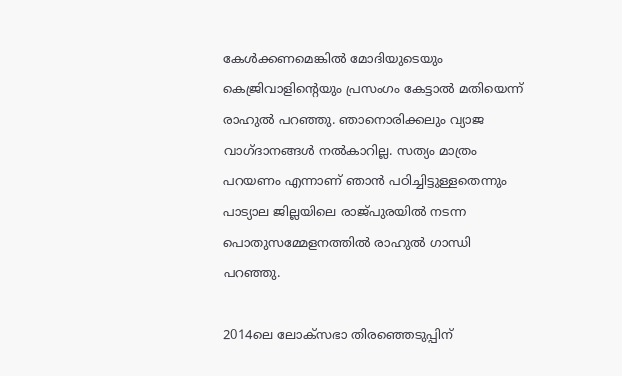കേള്‍ക്കണമെങ്കില്‍ മോദിയുടെയും കെജ്രിവാളിന്റെയും പ്രസംഗം കേട്ടാല്‍ മതിയെന്ന് രാഹുല്‍ പറഞ്ഞു. ഞാനൊരിക്കലും വ്യാജ വാഗ്ദാനങ്ങള്‍ നല്‍കാറില്ല. സത്യം മാത്രം പറയണം എന്നാണ് ഞാന്‍ പഠിച്ചിട്ടുള്ളതെന്നും പാട്യാല ജില്ലയിലെ രാജ്പുരയില്‍ നടന്ന പൊതുസമ്മേളനത്തില്‍ രാഹുല്‍ ഗാന്ധി പറഞ്ഞു.

2014ലെ ലോക്‌സഭാ തിരഞ്ഞെടുപ്പിന്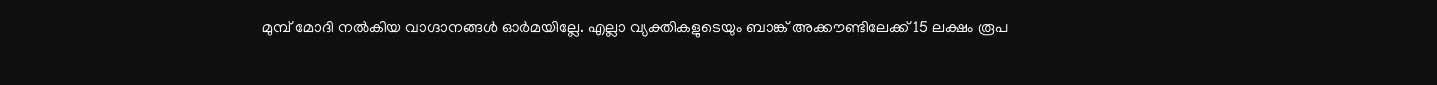മുമ്പ് മോദി നല്‍കിയ വാഗ്ദാനങ്ങള്‍ ഓര്‍മയില്ലേ. എല്ലാ വ്യക്തികളുടെയും ബാങ്ക് അക്കൗണ്ടിലേക്ക് 15 ലക്ഷം രൂപ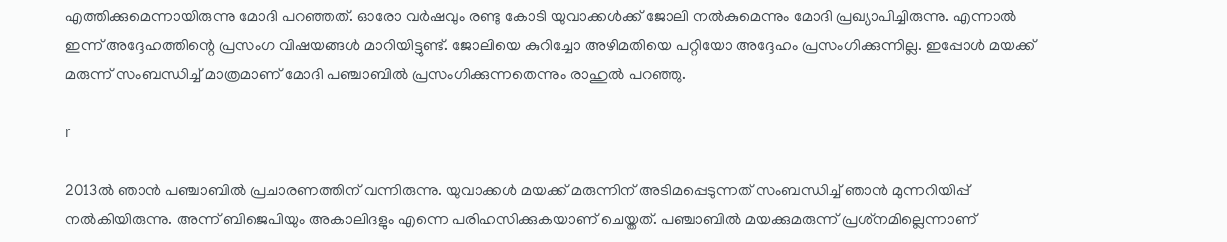എത്തിക്കുമെന്നായിരുന്നു മോദി പറഞ്ഞത്. ഓരോ വര്‍ഷവും രണ്ടു കോടി യുവാക്കള്‍ക്ക് ജോലി നല്‍കുമെന്നും മോദി പ്രഖ്യാപിച്ചിരുന്നു. എന്നാല്‍ ഇന്ന് അദ്ദേഹത്തിന്റെ പ്രസംഗ വിഷയങ്ങള്‍ മാറിയിട്ടുണ്ട്. ജോലിയെ കുറിച്ചോ അഴിമതിയെ പറ്റിയോ അദ്ദേഹം പ്രസംഗിക്കുന്നില്ല. ഇപ്പോള്‍ മയക്ക് മരുന്ന് സംബന്ധിച്ച് മാത്രമാണ് മോദി പഞ്ചാബില്‍ പ്രസംഗിക്കുന്നതെന്നും രാഹുല്‍ പറഞ്ഞു.

r

2013ല്‍ ഞാന്‍ പഞ്ചാബില്‍ പ്രചാരണത്തിന് വന്നിരുന്നു. യുവാക്കള്‍ മയക്ക് മരുന്നിന് അടിമപ്പെടുന്നത് സംബന്ധിച്ച് ഞാന്‍ മുന്നറിയിപ്പ് നല്‍കിയിരുന്നു. അന്ന് ബിജെപിയും അകാലിദളും എന്നെ പരിഹസിക്കുകയാണ് ചെയ്തത്. പഞ്ചാബില്‍ മയക്കുമരുന്ന് പ്രശ്‌നമില്ലെന്നാണ്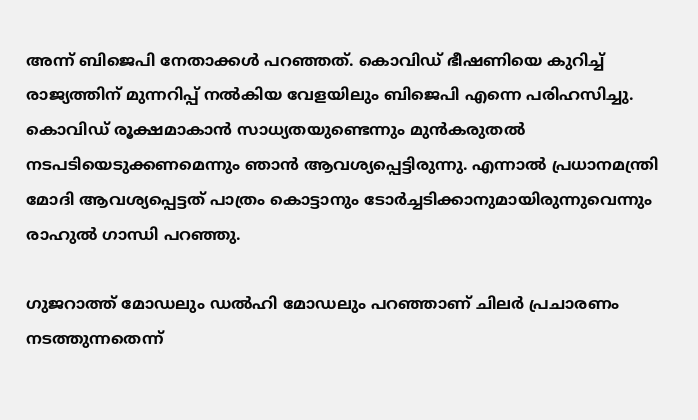അന്ന് ബിജെപി നേതാക്കള്‍ പറഞ്ഞത്. കൊവിഡ് ഭീഷണിയെ കുറിച്ച് രാജ്യത്തിന് മുന്നറിപ്പ് നല്‍കിയ വേളയിലും ബിജെപി എന്നെ പരിഹസിച്ചു. കൊവിഡ് രൂക്ഷമാകാന്‍ സാധ്യതയുണ്ടെന്നും മുന്‍കരുതല്‍ നടപടിയെടുക്കണമെന്നും ഞാന്‍ ആവശ്യപ്പെട്ടിരുന്നു. എന്നാല്‍ പ്രധാനമന്ത്രി മോദി ആവശ്യപ്പെട്ടത് പാത്രം കൊട്ടാനും ടോര്‍ച്ചടിക്കാനുമായിരുന്നുവെന്നും രാഹുല്‍ ഗാന്ധി പറഞ്ഞു.

ഗുജറാത്ത് മോഡലും ഡല്‍ഹി മോഡലും പറഞ്ഞാണ് ചിലര്‍ പ്രചാരണം നടത്തുന്നതെന്ന്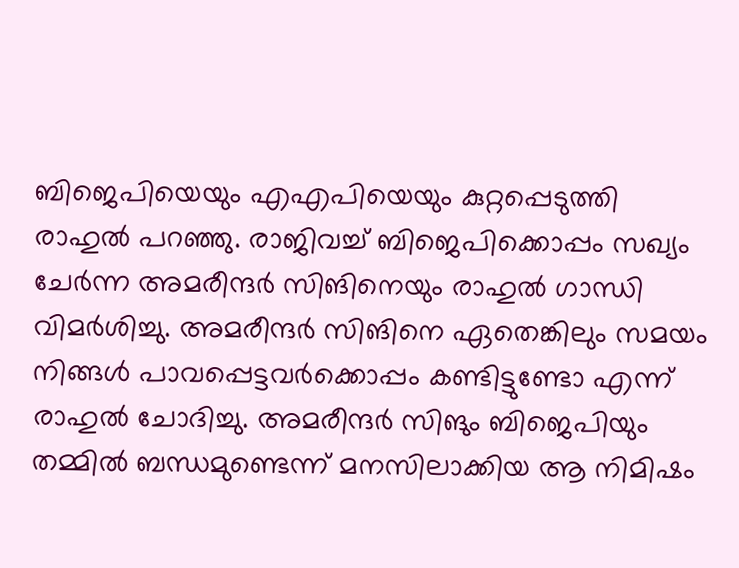ബിജെപിയെയും എഎപിയെയും കുറ്റപ്പെടുത്തി രാഹുല്‍ പറഞ്ഞു. രാജിവച്ച് ബിജെപിക്കൊപ്പം സഖ്യം ചേര്‍ന്ന അമരീന്ദര്‍ സിങിനെയും രാഹുല്‍ ഗാന്ധി വിമര്‍ശിച്ചു. അമരീന്ദര്‍ സിങിനെ ഏതെങ്കിലും സമയം നിങ്ങള്‍ പാവപ്പെട്ടവര്‍ക്കൊപ്പം കണ്ടിട്ടുണ്ടോ എന്ന് രാഹുല്‍ ചോദിച്ചു. അമരീന്ദര്‍ സിങും ബിജെപിയും തമ്മില്‍ ബന്ധമുണ്ടെന്ന് മനസിലാക്കിയ ആ നിമിഷം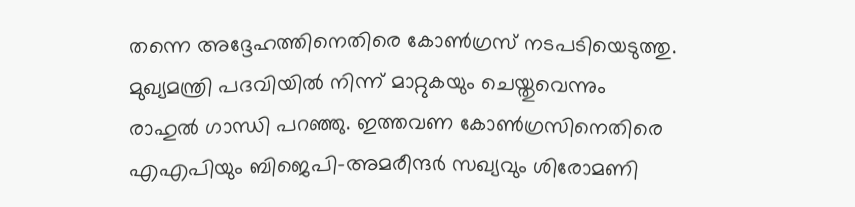തന്നെ അദ്ദേഹത്തിനെതിരെ കോണ്‍ഗ്രസ് നടപടിയെടുത്തു. മുഖ്യമന്ത്രി പദവിയില്‍ നിന്ന് മാറ്റുകയും ചെയ്തുവെന്നും രാഹുല്‍ ഗാന്ധി പറഞ്ഞു. ഇത്തവണ കോണ്‍ഗ്രസിനെതിരെ എഎപിയും ബിജെപി-അമരീന്ദര്‍ സഖ്യവും ശിരോമണി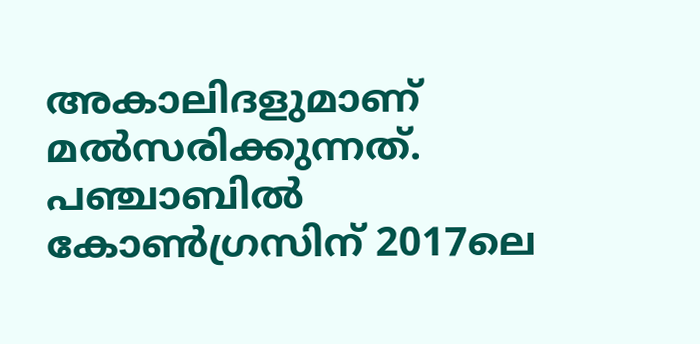അകാലിദളുമാണ് മല്‍സരിക്കുന്നത്. പഞ്ചാബില്‍ കോണ്‍ഗ്രസിന് 2017ലെ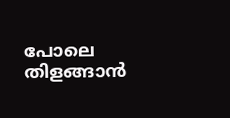പോലെ തിളങ്ങാന്‍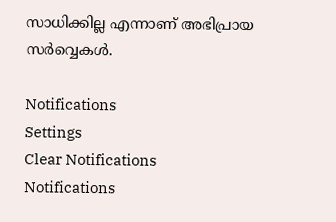സാധിക്കില്ല എന്നാണ് അഭിപ്രായ സര്‍വ്വെകള്‍.

Notifications
Settings
Clear Notifications
Notifications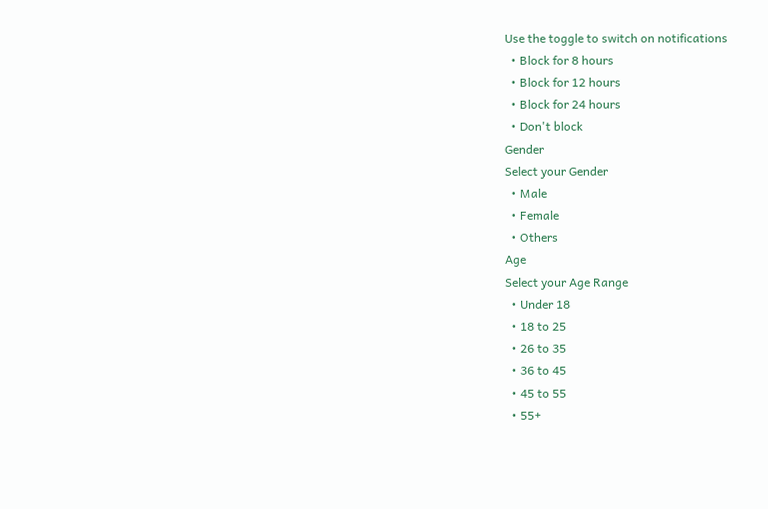Use the toggle to switch on notifications
  • Block for 8 hours
  • Block for 12 hours
  • Block for 24 hours
  • Don't block
Gender
Select your Gender
  • Male
  • Female
  • Others
Age
Select your Age Range
  • Under 18
  • 18 to 25
  • 26 to 35
  • 36 to 45
  • 45 to 55
  • 55+